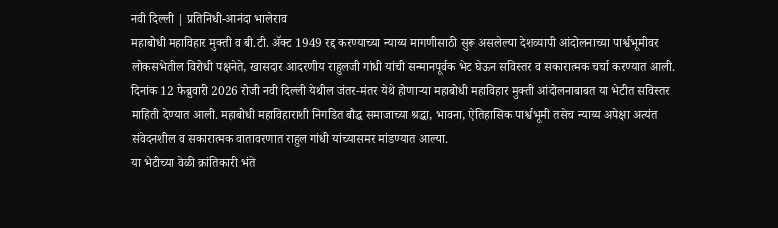नवी दिल्ली | प्रतिनिधी-आनंदा भालेराव
महाबोधी महाविहार मुक्ती व बी.टी. ॲक्ट 1949 रद्द करण्याच्या न्याय्य मागणीसाठी सुरू असलेल्या देशव्यापी आंदोलनाच्या पार्श्वभूमीवर लोकसभेतील विरोधी पक्षनेते, खासदार आदरणीय राहुलजी गांधी यांची सन्मानपूर्वक भेट घेऊन सविस्तर व सकारात्मक चर्चा करण्यात आली.
दिनांक 12 फेब्रुवारी 2026 रोजी नवी दिल्ली येथील जंतर-मंतर येथे होणाऱ्या महाबोधी महाविहार मुक्ती आंदोलनाबाबत या भेटीत सविस्तर माहिती देण्यात आली. महाबोधी महाविहाराशी निगडित बौद्ध समाजाच्या श्रद्धा, भावना, ऐतिहासिक पार्श्वभूमी तसेच न्याय्य अपेक्षा अत्यंत संवेदनशील व सकारात्मक वातावरणात राहुल गांधी यांच्यासमर मांडण्यात आल्या.
या भेटीच्या वेळी क्रांतिकारी भंते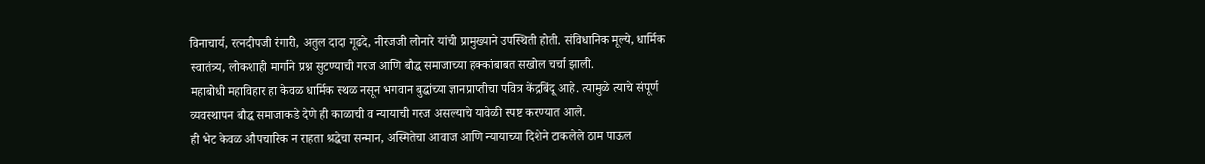विनाचार्य, रत्नदीपजी रंगारी, अतुल दादा गूढदे, नीरजजी लोनारे यांची प्रामुख्याने उपस्थिती होती. संविधानिक मूल्ये, धार्मिक स्वातंत्र्य, लोकशाही मार्गाने प्रश्न सुटण्याची गरज आणि बौद्ध समाजाच्या हक्कांबाबत सखोल चर्चा झाली.
महाबोधी महाविहार हा केवळ धार्मिक स्थळ नसून भगवान बुद्धांच्या ज्ञानप्राप्तीचा पवित्र केंद्रबिंदू आहे. त्यामुळे त्याचे संपूर्ण व्यवस्थापन बौद्ध समाजाकडे देणे ही काळाची व न्यायाची गरज असल्याचे यावेळी स्पष्ट करण्यात आले.
ही भेट केवळ औपचारिक न राहता श्रद्धेचा सन्मान, अस्मितेचा आवाज आणि न्यायाच्या दिशेने टाकलेले ठाम पाऊल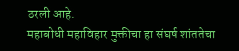ठरली आहे.
महाबोधी महाविहार मुक्तीचा हा संघर्ष शांततेचा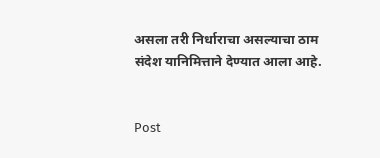असला तरी निर्धाराचा असल्याचा ठाम संदेश यानिमित्ताने देण्यात आला आहे.


Post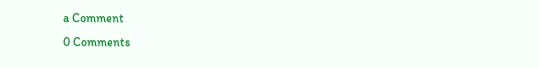a Comment
0 Comments